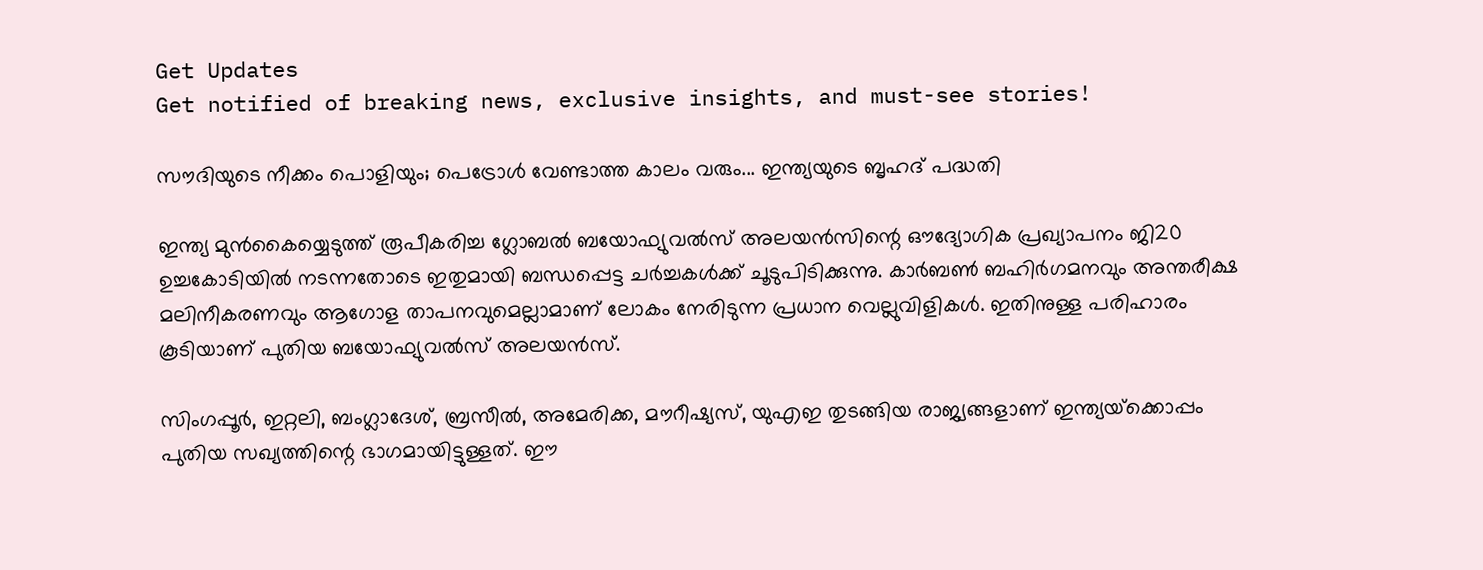Get Updates
Get notified of breaking news, exclusive insights, and must-see stories!

സൗദിയുടെ നീക്കം പൊളിയും; പെട്രോള്‍ വേണ്ടാത്ത കാലം വരും... ഇന്ത്യയുടെ ബൃഹദ് പദ്ധതി

ഇന്ത്യ മുന്‍കൈയ്യെടുത്ത് രൂപീകരിച്ച ഗ്ലോബല്‍ ബയോഫ്യുവല്‍സ് അലയന്‍സിന്റെ ഔദ്യോഗിക പ്രഖ്യാപനം ജി20 ഉച്ചകോടിയില്‍ നടന്നതോടെ ഇതുമായി ബന്ധപ്പെട്ട ചര്‍ച്ചകള്‍ക്ക് ചൂടുപിടിക്കുന്നു. കാര്‍ബണ്‍ ബഹിര്‍ഗമനവും അന്തരീക്ഷ മലിനീകരണവും ആഗോള താപനവുമെല്ലാമാണ് ലോകം നേരിടുന്ന പ്രധാന വെല്ലുവിളികള്‍. ഇതിനുള്ള പരിഹാരം കൂടിയാണ് പുതിയ ബയോഫ്യുവല്‍സ് അലയന്‍സ്.

സിംഗപ്പൂര്‍, ഇറ്റലി, ബംഗ്ലാദേശ്, ബ്രസീല്‍, അമേരിക്ക, മൗറീഷ്യസ്, യുഎഇ തുടങ്ങിയ രാജ്യങ്ങളാണ് ഇന്ത്യയ്‌ക്കൊപ്പം പുതിയ സഖ്യത്തിന്റെ ഭാഗമായിട്ടുള്ളത്. ഈ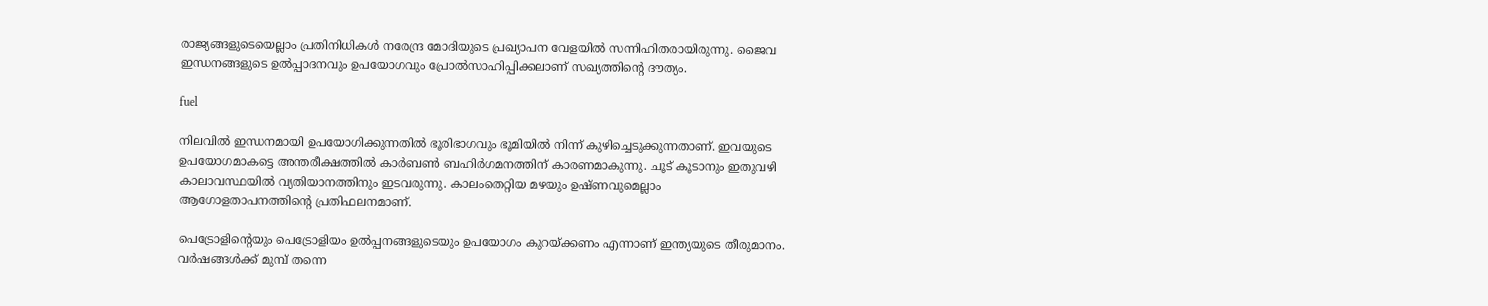രാജ്യങ്ങളുടെയെല്ലാം പ്രതിനിധികള്‍ നരേന്ദ്ര മോദിയുടെ പ്രഖ്യാപന വേളയില്‍ സന്നിഹിതരായിരുന്നു. ജൈവ ഇന്ധനങ്ങളുടെ ഉല്‍പ്പാദനവും ഉപയോഗവും പ്രോല്‍സാഹിപ്പിക്കലാണ് സഖ്യത്തിന്റെ ദൗത്യം.

fuel

നിലവില്‍ ഇന്ധനമായി ഉപയോഗിക്കുന്നതില്‍ ഭൂരിഭാഗവും ഭൂമിയില്‍ നിന്ന് കുഴിച്ചെടുക്കുന്നതാണ്. ഇവയുടെ ഉപയോഗമാകട്ടെ അന്തരീക്ഷത്തില്‍ കാര്‍ബണ്‍ ബഹിര്‍ഗമനത്തിന് കാരണമാകുന്നു. ചൂട് കൂടാനും ഇതുവഴി കാലാവസ്ഥയില്‍ വ്യതിയാനത്തിനും ഇടവരുന്നു. കാലംതെറ്റിയ മഴയും ഉഷ്ണവുമെല്ലാം ആഗോളതാപനത്തിന്റെ പ്രതിഫലനമാണ്.

പെട്രോളിന്റെയും പെട്രോളിയം ഉല്‍പ്പനങ്ങളുടെയും ഉപയോഗം കുറയ്ക്കണം എന്നാണ് ഇന്ത്യയുടെ തീരുമാനം. വര്‍ഷങ്ങള്‍ക്ക് മുമ്പ് തന്നെ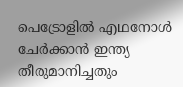പെട്രോളില്‍ എഥനോള്‍ ചേര്‍ക്കാന്‍ ഇന്ത്യ തീരുമാനിച്ചതും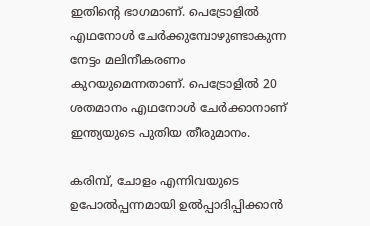ഇതിന്റെ ഭാഗമാണ്. പെട്രോളില്‍ എഥനോള്‍ ചേര്‍ക്കുമ്പോഴുണ്ടാകുന്ന നേട്ടം മലിനീകരണം കുറയുമെന്നതാണ്. പെട്രോളില്‍ 20 ശതമാനം എഥനോള്‍ ചേര്‍ക്കാനാണ് ഇന്ത്യയുടെ പുതിയ തീരുമാനം.

കരിമ്പ്, ചോളം എന്നിവയുടെ ഉപോല്‍പ്പന്നമായി ഉല്‍പ്പാദിപ്പിക്കാന്‍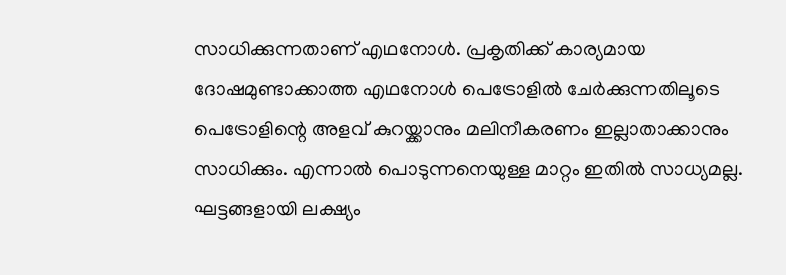സാധിക്കുന്നതാണ് എഥനോള്‍. പ്രകൃതിക്ക് കാര്യമായ ദോഷമുണ്ടാക്കാത്ത എഥനോള്‍ പെട്രോളില്‍ ചേര്‍ക്കുന്നതിലൂടെ പെട്രോളിന്റെ അളവ് കുറയ്ക്കാനും മലിനീകരണം ഇല്ലാതാക്കാനും സാധിക്കും. എന്നാല്‍ പൊടുന്നനെയുള്ള മാറ്റം ഇതില്‍ സാധ്യമല്ല. ഘട്ടങ്ങളായി ലക്ഷ്യം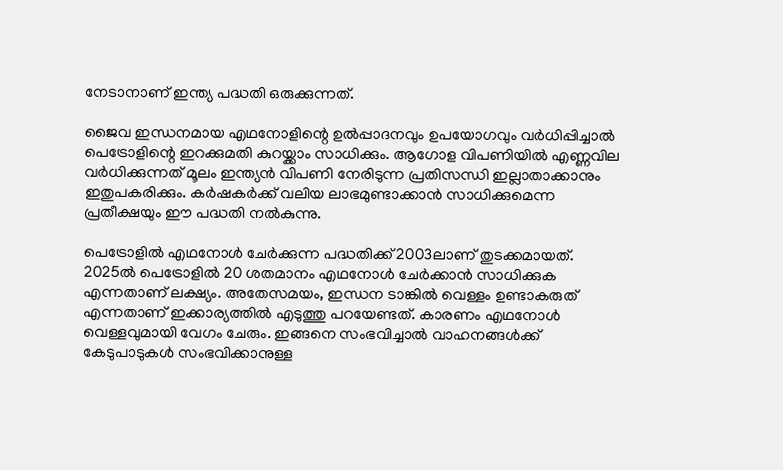നേടാനാണ് ഇന്ത്യ പദ്ധതി ഒരുക്കുന്നത്.

ജൈവ ഇന്ധനമായ എഥനോളിന്റെ ഉല്‍പ്പാദനവും ഉപയോഗവും വര്‍ധിപ്പിച്ചാല്‍ പെട്രോളിന്റെ ഇറക്കുമതി കുറയ്ക്കാം സാധിക്കും. ആഗോള വിപണിയില്‍ എണ്ണവില വര്‍ധിക്കുന്നത് മൂലം ഇന്ത്യന്‍ വിപണി നേരിടുന്ന പ്രതിസന്ധി ഇല്ലാതാക്കാനും ഇതുപകരിക്കും. കര്‍ഷകര്‍ക്ക് വലിയ ലാഭമുണ്ടാക്കാന്‍ സാധിക്കുമെന്ന പ്രതീക്ഷയും ഈ പദ്ധതി നല്‍കുന്നു.

പെട്രോളില്‍ എഥനോള്‍ ചേര്‍ക്കുന്ന പദ്ധതിക്ക് 2003ലാണ് തുടക്കമായത്. 2025ല്‍ പെട്രോളില്‍ 20 ശതമാനം എഥനോള്‍ ചേര്‍ക്കാന്‍ സാധിക്കുക എന്നതാണ് ലക്ഷ്യം. അതേസമയം, ഇന്ധന ടാങ്കില്‍ വെള്ളം ഉണ്ടാകരുത് എന്നതാണ് ഇക്കാര്യത്തില്‍ എടുത്തു പറയേണ്ടത്. കാരണം എഥനോള്‍ വെള്ളവുമായി വേഗം ചേരും. ഇങ്ങനെ സംഭവിച്ചാല്‍ വാഹനങ്ങള്‍ക്ക് കേടുപാടുകള്‍ സംഭവിക്കാനുള്ള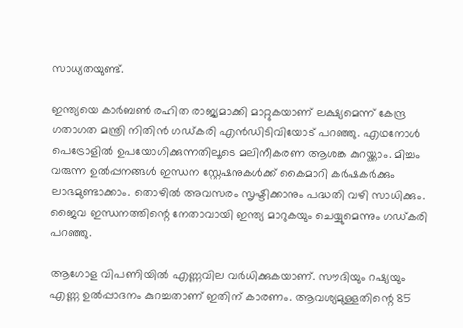സാധ്യതയുണ്ട്.

ഇന്ത്യയെ കാര്‍ബണ്‍ രഹിത രാജ്യമാക്കി മാറ്റുകയാണ് ലക്ഷ്യമെന്ന് കേന്ദ്ര ഗതാഗത മന്ത്രി നിതിന്‍ ഗഡ്കരി എന്‍ഡിടിവിയോട് പറഞ്ഞു. എഥനോള്‍ പെട്രോളില്‍ ഉപയോഗിക്കുന്നതിലൂടെ മലിനീകരണ ആശങ്ക കുറയ്ക്കാം. മിച്ചം വരുന്ന ഉല്‍പ്പനങ്ങള്‍ ഇന്ധന സ്റ്റേഷനുകള്‍ക്ക് കൈമാറി കര്‍ഷകര്‍ക്കും ലാഭമുണ്ടാക്കാം. തൊഴില്‍ അവസരം സൃഷ്ടിക്കാനും പദ്ധതി വഴി സാധിക്കും. ജൈവ ഇന്ധനത്തിന്റെ നേതാവായി ഇന്ത്യ മാറുകയും ചെയ്യുമെന്നും ഗഡ്കരി പറഞ്ഞു.

ആഗോള വിപണിയില്‍ എണ്ണവില വര്‍ധിക്കുകയാണ്. സൗദിയും റഷ്യയും എണ്ണ ഉല്‍പ്പാദനം കുറച്ചതാണ് ഇതിന് കാരണം. ആവശ്യമുള്ളതിന്റെ 85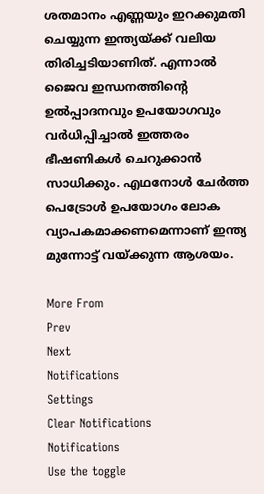ശതമാനം എണ്ണയും ഇറക്കുമതി ചെയ്യുന്ന ഇന്ത്യയ്ക്ക് വലിയ തിരിച്ചടിയാണിത്. എന്നാല്‍ ജൈവ ഇന്ധനത്തിന്റെ ഉല്‍പ്പാദനവും ഉപയോഗവും വര്‍ധിപ്പിച്ചാല്‍ ഇത്തരം ഭീഷണികള്‍ ചെറുക്കാന്‍ സാധിക്കും. എഥനോള്‍ ചേര്‍ത്ത പെട്രോള്‍ ഉപയോഗം ലോക വ്യാപകമാക്കണമെന്നാണ് ഇന്ത്യ മുന്നോട്ട് വയ്ക്കുന്ന ആശയം.

More From
Prev
Next
Notifications
Settings
Clear Notifications
Notifications
Use the toggle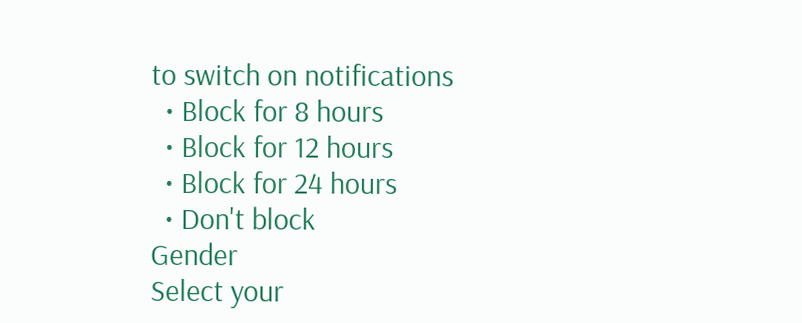to switch on notifications
  • Block for 8 hours
  • Block for 12 hours
  • Block for 24 hours
  • Don't block
Gender
Select your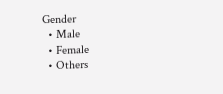Gender
  • Male
  • Female
  • Others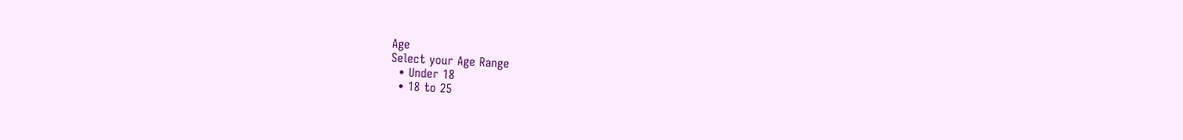Age
Select your Age Range
  • Under 18
  • 18 to 25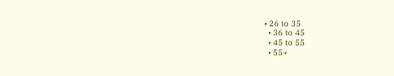• 26 to 35
  • 36 to 45
  • 45 to 55
  • 55+